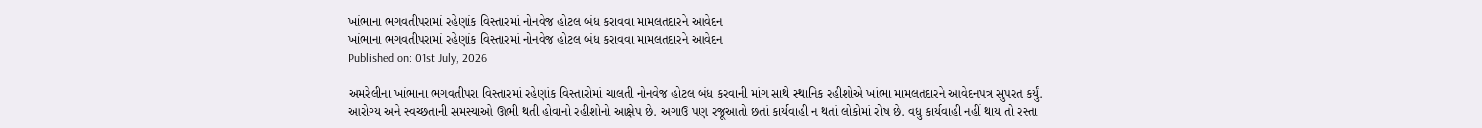ખાંભાના ભગવતીપરામાં રહેણાંક વિસ્તારમાં નોનવેજ હોટલ બંધ કરાવવા મામલતદારને આવેદન
ખાંભાના ભગવતીપરામાં રહેણાંક વિસ્તારમાં નોનવેજ હોટલ બંધ કરાવવા મામલતદારને આવેદન
Published on: 01st July, 2026

અમરેલીના ખાંભાના ભગવતીપરા વિસ્તારમાં રહેણાંક વિસ્તારોમાં ચાલતી નોનવેજ હોટલ બંધ કરવાની માંગ સાથે સ્થાનિક રહીશોએ ખાંભા મામલતદારને આવેદનપત્ર સુપરત કર્યું. આરોગ્ય અને સ્વચ્છતાની સમસ્યાઓ ઊભી થતી હોવાનો રહીશોનો આક્ષેપ છે. અગાઉ પણ રજૂઆતો છતાં કાર્યવાહી ન થતાં લોકોમાં રોષ છે. વધુ કાર્યવાહી નહીં થાય તો રસ્તા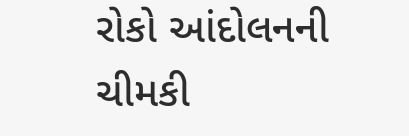રોકો આંદોલનની ચીમકી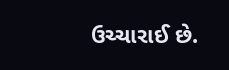ઉચ્ચારાઈ છે.